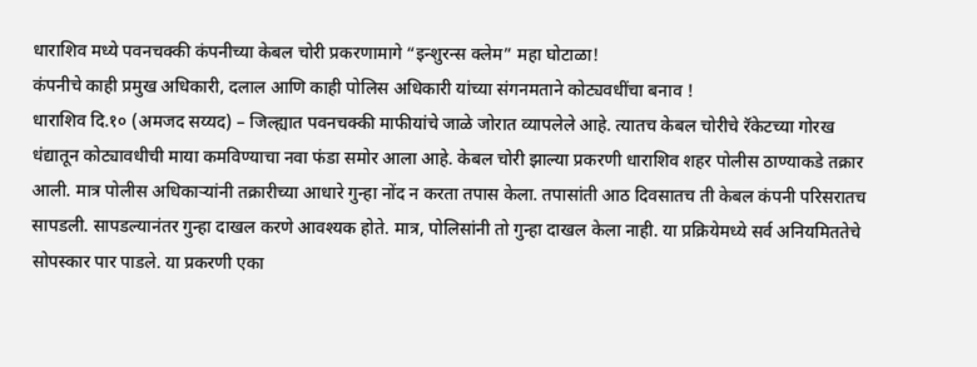धाराशिव मध्ये पवनचक्की कंपनीच्या केबल चोरी प्रकरणामागे “इन्शुरन्स क्लेम” महा घोटाळा!
कंपनीचे काही प्रमुख अधिकारी, दलाल आणि काही पोलिस अधिकारी यांच्या संगनमताने कोट्यवधींचा बनाव !
धाराशिव दि.१० (अमजद सय्यद) – जिल्ह्यात पवनचक्की माफीयांचे जाळे जोरात व्यापलेले आहे. त्यातच केबल चोरीचे रॅकेटच्या गोरख धंद्यातून कोट्यावधीची माया कमविण्याचा नवा फंडा समोर आला आहे. केबल चोरी झाल्या प्रकरणी धाराशिव शहर पोलीस ठाण्याकडे तक्रार आली. मात्र पोलीस अधिकाऱ्यांनी तक्रारीच्या आधारे गुन्हा नोंद न करता तपास केला. तपासांती आठ दिवसातच ती केबल कंपनी परिसरातच सापडली. सापडल्यानंतर गुन्हा दाखल करणे आवश्यक होते. मात्र, पोलिसांनी तो गुन्हा दाखल केला नाही. या प्रक्रियेमध्ये सर्व अनियमिततेचे सोपस्कार पार पाडले. या प्रकरणी एका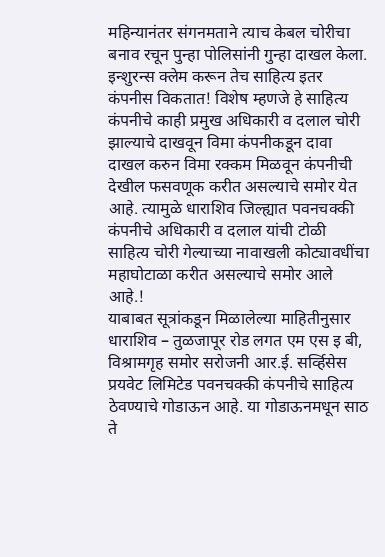महिन्यानंतर संगनमताने त्याच केबल चोरीचा बनाव रचून पुन्हा पोलिसांनी गुन्हा दाखल केला. इन्शुरन्स क्लेम करून तेच साहित्य इतर कंपनीस विकतात! विशेष म्हणजे हे साहित्य कंपनीचे काही प्रमुख अधिकारी व दलाल चोरी झाल्याचे दाखवून विमा कंपनीकडून दावा दाखल करुन विमा रक्कम मिळवून कंपनीची देखील फसवणूक करीत असल्याचे समोर येत आहे. त्यामुळे धाराशिव जिल्ह्यात पवनचक्की कंपनीचे अधिकारी व दलाल यांची टोळी साहित्य चोरी गेल्याच्या नावाखली कोट्यावधींचा महाघोटाळा करीत असल्याचे समोर आले आहे.!
याबाबत सूत्रांकडून मिळालेल्या माहितीनुसार धाराशिव – तुळजापूर रोड लगत एम एस इ बी, विश्रामगृह समोर सरोजनी आर.ई. सर्व्हिसेस प्रयवेट लिमिटेड पवनचक्की कंपनीचे साहित्य ठेवण्याचे गोडाऊन आहे. या गोडाऊनमधून साठ ते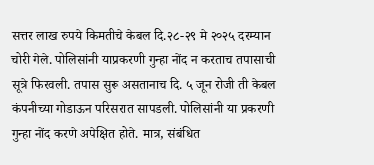सत्तर लाख रुपये किमतीचे केबल दि.२८-२९ मे २०२५ दरम्यान चोरी गेले. पोलिसांनी याप्रकरणी गुन्हा नोंद न करताच तपासाची सूत्रे फिरवली. तपास सुरू असतानाच दि. ५ जून रोजी ती केबल कंपनीच्या गोडाऊन परिसरात सापडली. पोलिसांनी या प्रकरणी गुन्हा नोंद करणे अपेक्षित होते. मात्र, संबंधित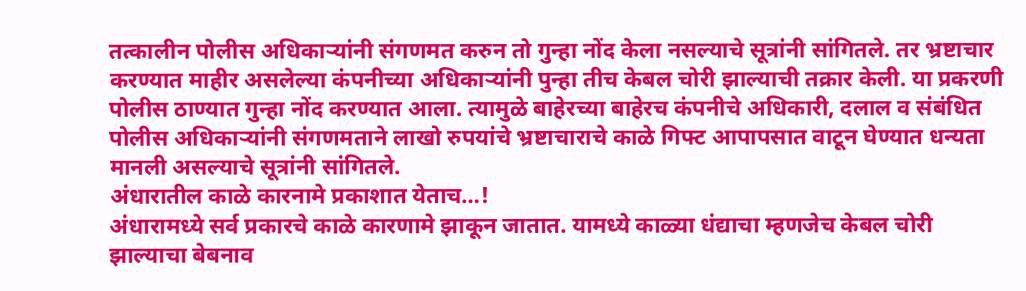तत्कालीन पोलीस अधिकाऱ्यांनी संगणमत करुन तो गुन्हा नोंद केला नसल्याचे सूत्रांनी सांगितले. तर भ्रष्टाचार करण्यात माहीर असलेल्या कंपनीच्या अधिकाऱ्यांनी पुन्हा तीच केबल चोरी झाल्याची तक्रार केली. या प्रकरणी पोलीस ठाण्यात गुन्हा नोंद करण्यात आला. त्यामुळे बाहेरच्या बाहेरच कंपनीचे अधिकारी, दलाल व संबंधित पोलीस अधिकाऱ्यांनी संगणमताने लाखो रुपयांचे भ्रष्टाचाराचे काळे गिफ्ट आपापसात वाटून घेण्यात धन्यता मानली असल्याचे सूत्रांनी सांगितले.
अंधारातील काळे कारनामे प्रकाशात येताच…!
अंधारामध्ये सर्व प्रकारचे काळे कारणामे झाकून जातात. यामध्ये काळ्या धंद्याचा म्हणजेच केबल चोरी झाल्याचा बेबनाव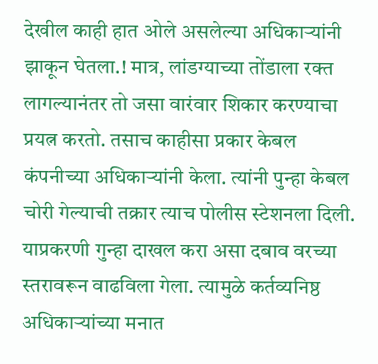देखील काही हात ओले असलेल्या अधिकाऱ्यांनी झाकून घेतला.! मात्र, लांडग्याच्या तोंडाला रक्त लागल्यानंतर तो जसा वारंवार शिकार करण्याचा प्रयत्न करतो. तसाच काहीसा प्रकार केबल कंपनीच्या अधिकाऱ्यांनी केला. त्यांनी पुन्हा केबल चोरी गेल्याची तक्रार त्याच पोलीस स्टेशनला दिली. याप्रकरणी गुन्हा दाखल करा असा दबाव वरच्या स्तरावरून वाढविला गेला. त्यामुळे कर्तव्यनिष्ठ अधिकाऱ्यांच्या मनात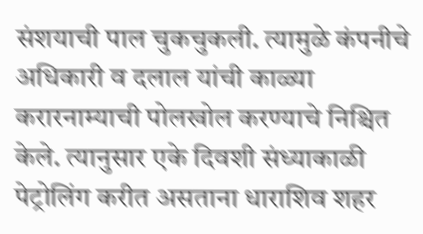संशयाची पाल चुकचुकली. त्यामुळे कंपनीचे अधिकारी व दलाल यांची काळ्या करारनाम्याची पोलखोल करण्याचे निश्चित केले. त्यानुसार एके दिवशी संध्याकाळी पेट्रोलिंग करीत असताना धाराशिव शहर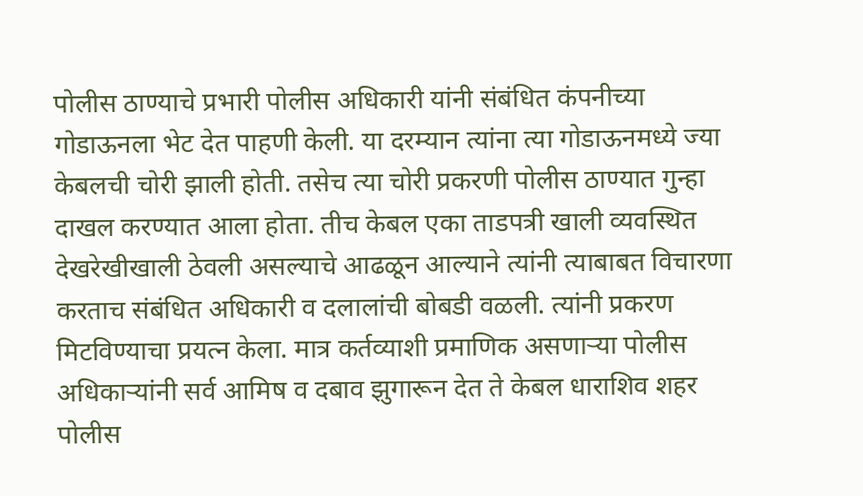पोलीस ठाण्याचे प्रभारी पोलीस अधिकारी यांनी संबंधित कंपनीच्या गोडाऊनला भेट देत पाहणी केली. या दरम्यान त्यांना त्या गोडाऊनमध्ये ज्या केबलची चोरी झाली होती. तसेच त्या चोरी प्रकरणी पोलीस ठाण्यात गुन्हा दाखल करण्यात आला होता. तीच केबल एका ताडपत्री खाली व्यवस्थित देखरेखीखाली ठेवली असल्याचे आढळून आल्याने त्यांनी त्याबाबत विचारणा करताच संबंधित अधिकारी व दलालांची बोबडी वळली. त्यांनी प्रकरण मिटविण्याचा प्रयत्न केला. मात्र कर्तव्याशी प्रमाणिक असणाऱ्या पोलीस अधिकाऱ्यांनी सर्व आमिष व दबाव झुगारून देत ते केबल धाराशिव शहर पोलीस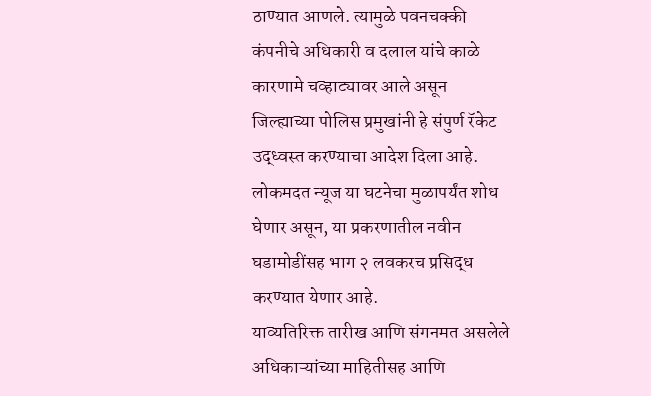ठाण्यात आणले. त्यामुळे पवनचक्की कंपनीचे अधिकारी व दलाल यांचे काळे कारणामे चव्हाट्यावर आले असून जिल्ह्याच्या पोलिस प्रमुखांनी हे संपुर्ण रॅकेट उद्ध्वस्त करण्याचा आदेश दिला आहे.
लोकमदत न्यूज या घटनेचा मुळापर्यंत शोध घेणार असून, या प्रकरणातील नवीन घडामोडींसह भाग २ लवकरच प्रसिद्ध करण्यात येणार आहे.
याव्यतिरिक्त तारीख आणि संगनमत असलेले अधिकाऱ्यांच्या माहितीसह आणि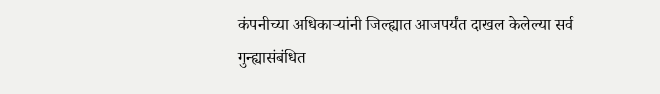कंपनीच्या अधिकाऱ्यांनी जिल्ह्यात आजपर्यंत दाखल केलेल्या सर्व गुन्ह्यासंबंधित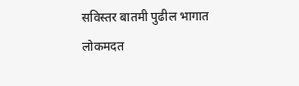सविस्तर बातमी पुढील भागात
लोकमदत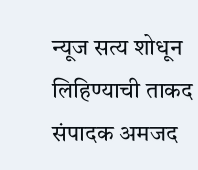न्यूज सत्य शोधून लिहिण्याची ताकद संपादक अमजद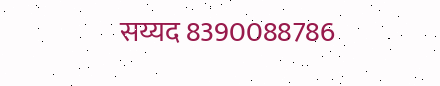सय्यद 8390088786